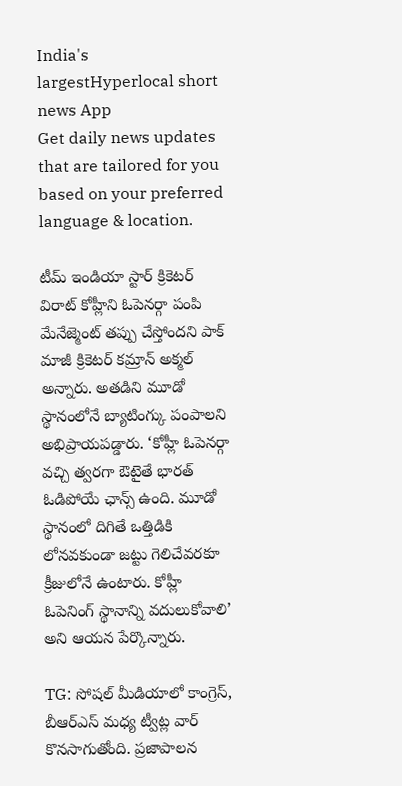India's largestHyperlocal short
news App
Get daily news updates that are tailored for you based on your preferred language & location.

టీమ్ ఇండియా స్టార్ క్రికెటర్ విరాట్ కోహ్లీని ఓపెనర్గా పంపి మేనేజ్మెంట్ తప్పు చేస్తోందని పాక్ మాజీ క్రికెటర్ కమ్రాన్ అక్మల్ అన్నారు. అతడిని మూడో స్థానంలోనే బ్యాటింగ్కు పంపాలని అభిప్రాయపడ్డారు. ‘కోహ్లీ ఓపెనర్గా వచ్చి త్వరగా ఔటైతే భారత్ ఓడిపోయే ఛాన్స్ ఉంది. మూడో స్థానంలో దిగితే ఒత్తిడికి లోనవకుండా జట్టు గెలిచేవరకూ క్రీజులోనే ఉంటారు. కోహ్లీ ఓపెనింగ్ స్థానాన్ని వదులుకోవాలి’ అని ఆయన పేర్కొన్నారు.

TG: సోషల్ మీడియాలో కాంగ్రెస్, బీఆర్ఎస్ మధ్య ట్వీట్ల వార్ కొనసాగుతోంది. ప్రజాపాలన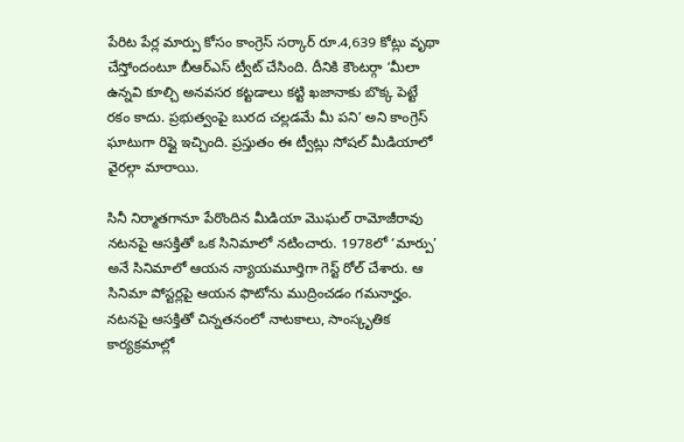పేరిట పేర్ల మార్పు కోసం కాంగ్రెస్ సర్కార్ రూ.4,639 కోట్లు వృథా చేస్తోందంటూ బీఆర్ఎస్ ట్వీట్ చేసింది. దీనికి కౌంటర్గా ‘మీలా ఉన్నవి కూల్చి అనవసర కట్టడాలు కట్టి ఖజానాకు బొక్క పెట్టే రకం కాదు. ప్రభుత్వంపై బురద చల్లడమే మీ పని’ అని కాంగ్రెస్ ఘాటుగా రిప్లై ఇచ్చింది. ప్రస్తుతం ఈ ట్వీట్లు సోషల్ మీడియాలో వైరల్గా మారాయి.

సినీ నిర్మాతగానూ పేరొందిన మీడియా మొఘల్ రామోజీరావు నటనపై ఆసక్తితో ఒక సినిమాలో నటించారు. 1978లో ‘మార్పు’ అనే సినిమాలో ఆయన న్యాయమూర్తిగా గెస్ట్ రోల్ చేశారు. ఆ సినిమా పోస్టర్లపై ఆయన ఫొటోను ముద్రించడం గమనార్హం. నటనపై ఆసక్తితో చిన్నతనంలో నాటకాలు, సాంస్కృతిక కార్యక్రమాల్లో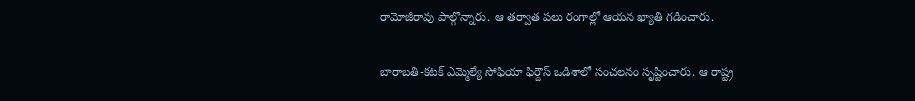రామోజీరావు పాల్గొన్నారు. ఆ తర్వాత పలు రంగాల్లో ఆయన ఖ్యాతి గడించారు.

బారాబతి-కటక్ ఎమ్మెల్యే సోఫియా ఫిర్దౌస్ ఒడిశాలో సంచలనం సృష్టించారు. ఆ రాష్ట్ర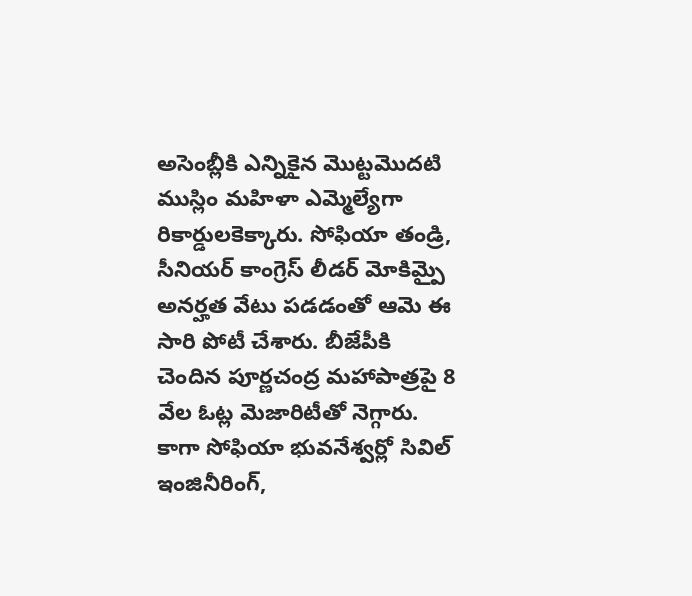అసెంబ్లీకి ఎన్నికైన మొట్టమొదటి ముస్లిం మహిళా ఎమ్మెల్యేగా రికార్డులకెక్కారు. సోఫియా తండ్రి, సీనియర్ కాంగ్రెస్ లీడర్ మోకిమ్పై అనర్హత వేటు పడడంతో ఆమె ఈ సారి పోటీ చేశారు. బీజేపీకి చెందిన పూర్ణచంద్ర మహాపాత్రపై 8 వేల ఓట్ల మెజారిటీతో నెగ్గారు. కాగా సోఫియా భువనేశ్వర్లో సివిల్ ఇంజినీరింగ్,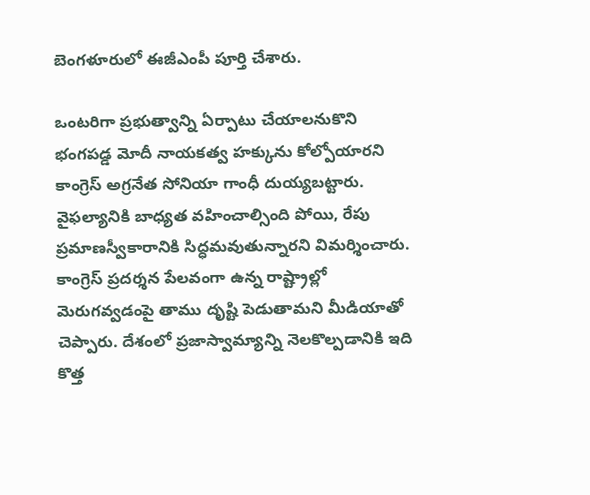బెంగళూరులో ఈజీఎంపీ పూర్తి చేశారు.

ఒంటరిగా ప్రభుత్వాన్ని ఏర్పాటు చేయాలనుకొని భంగపడ్డ మోదీ నాయకత్వ హక్కును కోల్పోయారని కాంగ్రెస్ అగ్రనేత సోనియా గాంధీ దుయ్యబట్టారు. వైఫల్యానికి బాధ్యత వహించాల్సింది పోయి, రేపు ప్రమాణస్వీకారానికి సిద్ధమవుతున్నారని విమర్శించారు. కాంగ్రెస్ ప్రదర్శన పేలవంగా ఉన్న రాష్ట్రాల్లో మెరుగవ్వడంపై తాము దృష్టి పెడుతామని మీడియాతో చెప్పారు. దేశంలో ప్రజాస్వామ్యాన్ని నెలకొల్పడానికి ఇది కొత్త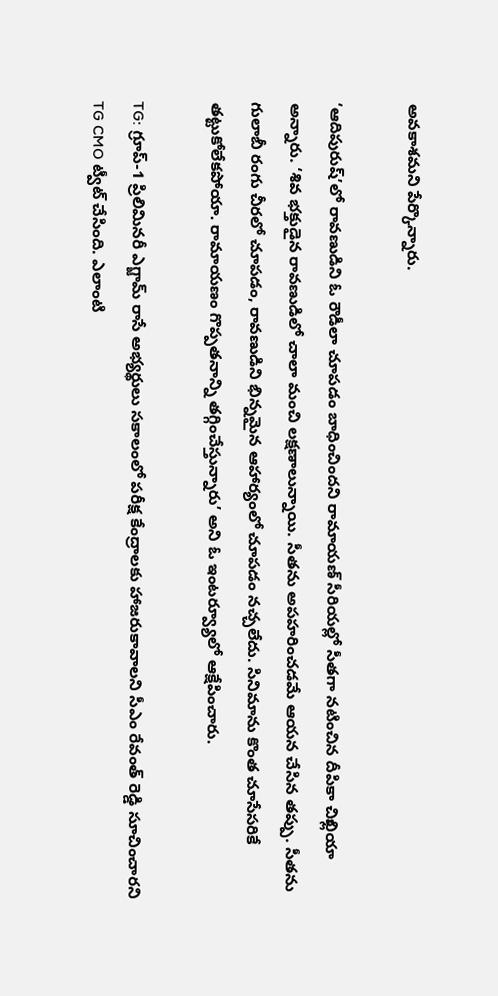అవకాశమని పేర్కొన్నారు.

‘ఆదిపురుష్’లో రావణుడిని ఓ రౌడీలా చూపడం బాధించిందని రామాయణ్ సీరియల్లో సీతగా నటించిన దీపికా చిఖ్లియా అన్నారు. ‘శివ భక్తుడైన రావణుడిలో చాలా మంచి లక్షణాలున్నాయి. సీతను అపహరించడమే ఆయన చేసిన తప్పు. సీతను గులాబీ రంగు చీరలో చూపడం, రావణుడిని భిన్నమైన ఆహార్యంలో చూపడం నచ్చలేదు. సినిమాను కొంత చూసేసరికే తట్టుకోలేకపోయా. రామాయణం గొప్పతనాన్ని తగ్గించేస్తున్నారు’ అని ఓ ఇంటర్వ్యూలో ఆక్షేపించారు.

TG: గ్రూప్-1 ప్రిలిమినరీ ఎగ్జామ్ రాసే అభ్యర్థులు సకాలంలో పరీక్ష కేంద్రాలకు హాజరుకావాలని సీఎం రేవంత్ రెడ్డి సూచించారని TG CMO ట్వీట్ చేసింది. ఎలాంటి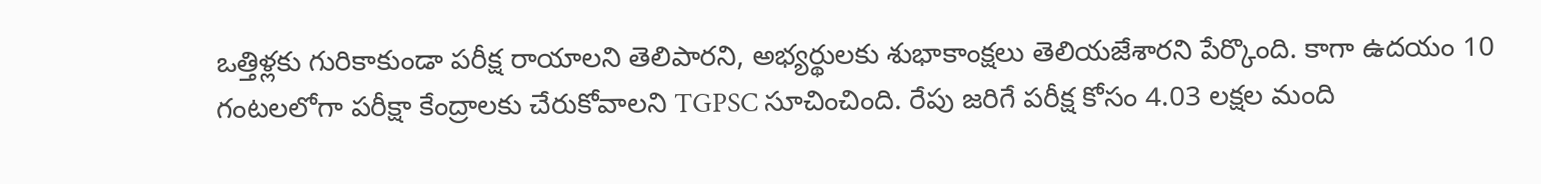ఒత్తిళ్లకు గురికాకుండా పరీక్ష రాయాలని తెలిపారని, అభ్యర్థులకు శుభాకాంక్షలు తెలియజేశారని పేర్కొంది. కాగా ఉదయం 10 గంటలలోగా పరీక్షా కేంద్రాలకు చేరుకోవాలని TGPSC సూచించింది. రేపు జరిగే పరీక్ష కోసం 4.03 లక్షల మంది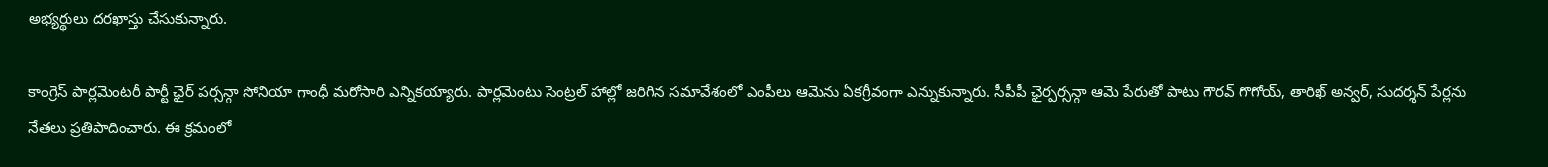అభ్యర్థులు దరఖాస్తు చేసుకున్నారు.

కాంగ్రెస్ పార్లమెంటరీ పార్టీ ఛైర్ పర్సన్గా సోనియా గాంధీ మరోసారి ఎన్నికయ్యారు. పార్లమెంటు సెంట్రల్ హాల్లో జరిగిన సమావేశంలో ఎంపీలు ఆమెను ఏకగ్రీవంగా ఎన్నుకున్నారు. సీపీపీ ఛైర్పర్సన్గా ఆమె పేరుతో పాటు గౌరవ్ గొగోయ్, తారిఖ్ అన్వర్, సుదర్శన్ పేర్లను నేతలు ప్రతిపాదించారు. ఈ క్రమంలో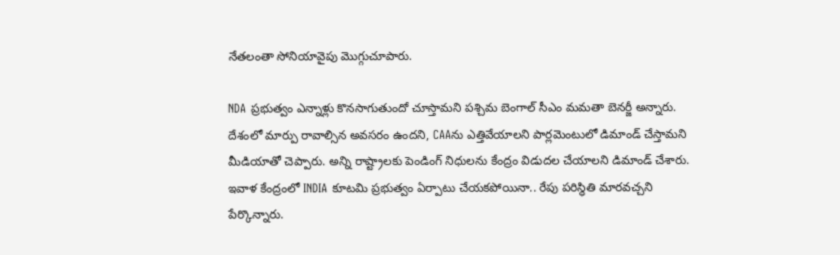నేతలంతా సోనియావైపు మొగ్గుచూపారు.

NDA ప్రభుత్వం ఎన్నాళ్లు కొనసాగుతుందో చూస్తామని పశ్చిమ బెంగాల్ సీఎం మమతా బెనర్జీ అన్నారు. దేశంలో మార్పు రావాల్సిన అవసరం ఉందని, CAAను ఎత్తివేయాలని పార్లమెంటులో డిమాండ్ చేస్తామని మీడియాతో చెప్పారు. అన్ని రాష్ట్రాలకు పెండింగ్ నిధులను కేంద్రం విడుదల చేయాలని డిమాండ్ చేశారు. ఇవాళ కేంద్రంలో INDIA కూటమి ప్రభుత్వం ఏర్పాటు చేయకపోయినా.. రేపు పరిస్థితి మారవచ్చని పేర్కొన్నారు.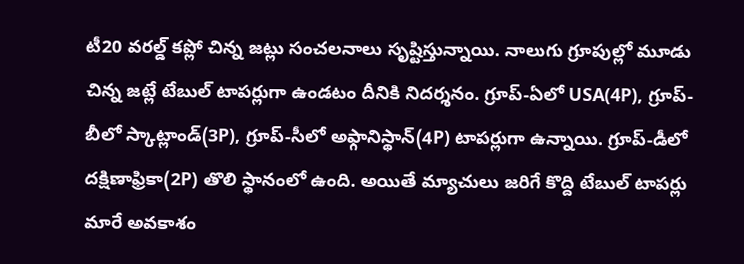టీ20 వరల్డ్ కప్లో చిన్న జట్లు సంచలనాలు సృష్టిస్తున్నాయి. నాలుగు గ్రూపుల్లో మూడు చిన్న జట్లే టేబుల్ టాపర్లుగా ఉండటం దీనికి నిదర్శనం. గ్రూప్-ఏలో USA(4P), గ్రూప్-బీలో స్కాట్లాండ్(3P), గ్రూప్-సీలో అఫ్గానిస్థాన్(4P) టాపర్లుగా ఉన్నాయి. గ్రూప్-డీలో దక్షిణాఫ్రికా(2P) తొలి స్థానంలో ఉంది. అయితే మ్యాచులు జరిగే కొద్ది టేబుల్ టాపర్లు మారే అవకాశం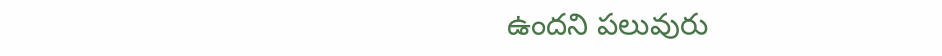ఉందని పలువురు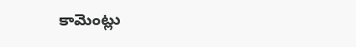కామెంట్లు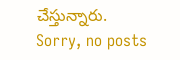చేస్తున్నారు.
Sorry, no posts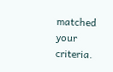matched your criteria.